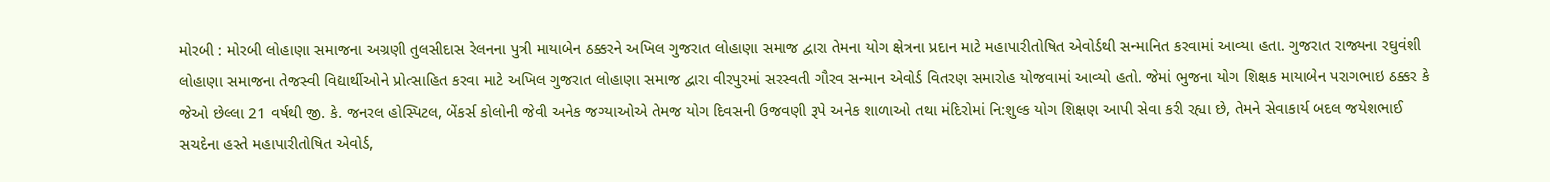મોરબી : મોરબી લોહાણા સમાજના અગ્રણી તુલસીદાસ રેલનના પુત્રી માયાબેન ઠક્કરને અખિલ ગુજરાત લોહાણા સમાજ દ્વારા તેમના યોગ ક્ષેત્રના પ્રદાન માટે મહાપારીતોષિત એવોર્ડથી સન્માનિત કરવામાં આવ્યા હતા. ગુજરાત રાજ્યના રઘુવંશી લોહાણા સમાજના તેજસ્વી વિદ્યાર્થીઓને પ્રોત્સાહિત કરવા માટે અખિલ ગુજરાત લોહાણા સમાજ દ્વારા વીરપુરમાં સરસ્વતી ગૌરવ સન્માન એવોર્ડ વિતરણ સમારોહ યોજવામાં આવ્યો હતો. જેમાં ભુજના યોગ શિક્ષક માયાબેન પરાગભાઇ ઠક્કર કે જેઓ છેલ્લા 21 વર્ષથી જી. કે. જનરલ હોસ્પિટલ, બેંકર્સ કોલોની જેવી અનેક જગ્યાઓએ તેમજ યોગ દિવસની ઉજવણી રૂપે અનેક શાળાઓ તથા મંદિરોમાં નિ:શુલ્ક યોગ શિક્ષણ આપી સેવા કરી રહ્યા છે, તેમને સેવાકાર્ય બદલ જયેશભાઈ સચદેના હસ્તે મહાપારીતોષિત એવોર્ડ,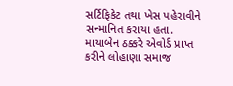સર્ટિફિકેટ તથા ખેસ પહેરાવીને સન્માનિત કરાયા હતા. માયાબેન ઠક્કરે એવોર્ડ પ્રાપ્ત કરીને લોહાણા સમાજ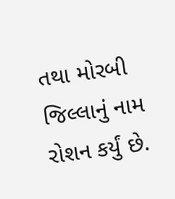તથા મોરબી જિલ્લાનું નામ રોશન કર્યું છે.